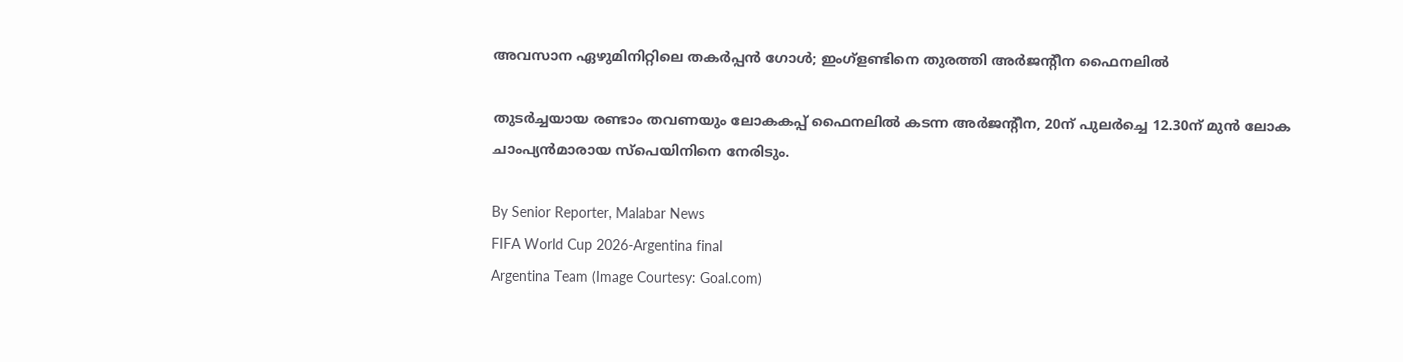അവസാന ഏഴുമിനിറ്റിലെ തകർപ്പൻ ഗോൾ; ഇംഗ്ളണ്ടിനെ തുരത്തി അർജന്റീന ഫൈനലിൽ

തുടർച്ചയായ രണ്ടാം തവണയും ലോകകപ്പ് ഫൈനലിൽ കടന്ന അർജന്റീന, 20ന് പുലർച്ചെ 12.30ന് മുൻ ലോക ചാംപ്യൻമാരായ സ്‌പെയിനിനെ നേരിടും.

By Senior Reporter, Malabar News
FIFA World Cup 2026-Argentina final
Argentina Team (Image Courtesy: Goal.com)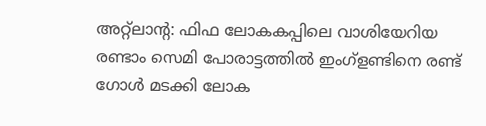അറ്റ്‌ലാന്റ: ഫിഫ ലോകകപ്പിലെ വാശിയേറിയ രണ്ടാം സെമി പോരാട്ടത്തിൽ ഇംഗ്ളണ്ടിനെ രണ്ട് ഗോൾ മടക്കി ലോക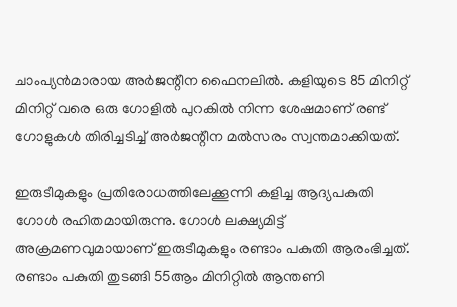ചാംപ്യൻമാരായ അർജന്റീന ഫൈനലിൽ. കളിയുടെ 85 മിനിറ്റ് മിനിറ്റ് വരെ ഒരു ഗോളിൽ പുറകിൽ നിന്ന ശേഷമാണ് രണ്ട് ഗോളുകൾ തിരിച്ചടിച്ച് അർജന്റീന മൽസരം സ്വന്തമാക്കിയത്.

ഇരുടീമുകളും പ്രതിരോധത്തിലേക്കൂന്നി കളിച്ച ആദ്യപകുതി ഗോൾ രഹിതമായിരുന്നു. ഗോൾ ലക്ഷ്യമിട്ട് അക്രമണവുമായാണ് ഇരുടീമുകളും രണ്ടാം പകുതി ആരംഭിച്ചത്. രണ്ടാം പകുതി തുടങ്ങി 55ആം മിനിറ്റിൽ ആന്തണി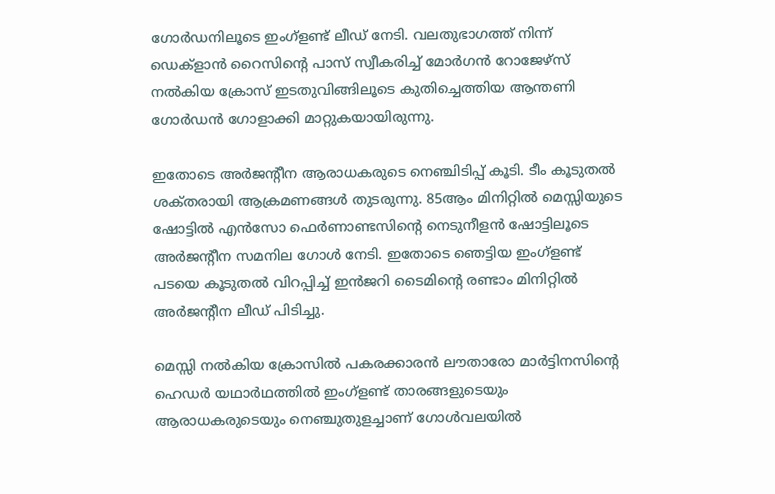ഗോർഡനിലൂടെ ഇംഗ്ളണ്ട് ലീഡ് നേടി. വലതുഭാഗത്ത് നിന്ന് ഡെക്ളാൻ റൈസിന്റെ പാസ് സ്വീകരിച്ച് മോർഗൻ റോജേഴ്‌സ് നൽകിയ ക്രോസ് ഇടതുവിങ്ങിലൂടെ കുതിച്ചെത്തിയ ആന്തണി ഗോർഡൻ ഗോളാക്കി മാറ്റുകയായിരുന്നു.

ഇതോടെ അർജന്റീന ആരാധകരുടെ നെഞ്ചിടിപ്പ് കൂടി. ടീം കൂടുതൽ ശക്‌തരായി ആക്രമണങ്ങൾ തുടരുന്നു. 85ആം മിനിറ്റിൽ മെസ്സിയുടെ ഷോട്ടിൽ എൻസോ ഫെർണാണ്ടസിന്റെ നെടുനീളൻ ഷോട്ടിലൂടെ അർജന്റീന സമനില ഗോൾ നേടി. ഇതോടെ ഞെട്ടിയ ഇംഗ്ളണ്ട് പടയെ കൂടുതൽ വിറപ്പിച്ച് ഇൻജറി ടൈമിന്റെ രണ്ടാം മിനിറ്റിൽ അർജന്റീന ലീഡ് പിടിച്ചു.

മെസ്സി നൽകിയ ക്രോസിൽ പകരക്കാരൻ ലൗതാരോ മാർട്ടിനസിന്റെ ഹെഡർ യഥാർഥത്തിൽ ഇംഗ്ളണ്ട് താരങ്ങളുടെയും ആരാധകരുടെയും നെഞ്ചുതുളച്ചാണ് ഗോൾവലയിൽ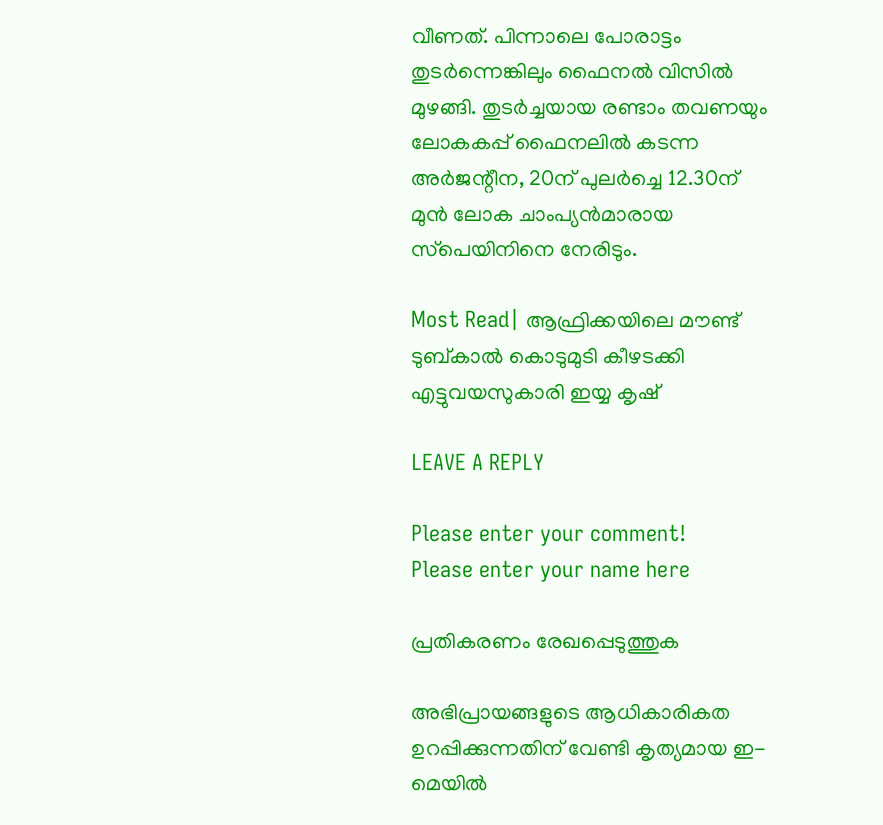വീണത്. പിന്നാലെ പോരാട്ടം തുടർന്നെങ്കിലും ഫൈനൽ വിസിൽ മുഴങ്ങി. തുടർച്ചയായ രണ്ടാം തവണയും ലോകകപ്പ് ഫൈനലിൽ കടന്ന അർജന്റീന, 20ന് പുലർച്ചെ 12.30ന് മുൻ ലോക ചാംപ്യൻമാരായ സ്‌പെയിനിനെ നേരിടും.

Most Read| ആഫ്രിക്കയിലെ മൗണ്ട് ടുബ്‌കാൽ കൊടുമുടി കീഴടക്കി എട്ടുവയസുകാരി ഇയ്യ കൃഷ്

LEAVE A REPLY

Please enter your comment!
Please enter your name here

പ്രതികരണം രേഖപ്പെടുത്തുക

അഭിപ്രായങ്ങളുടെ ആധികാരികത ഉറപ്പിക്കുന്നതിന് വേണ്ടി കൃത്യമായ ഇ-മെയിൽ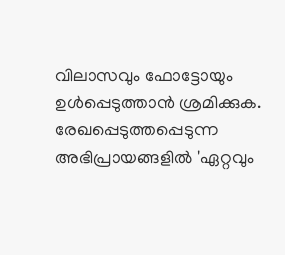വിലാസവും ഫോട്ടോയും ഉൾപ്പെടുത്താൻ ശ്രമിക്കുക. രേഖപ്പെടുത്തപ്പെടുന്ന അഭിപ്രായങ്ങളിൽ 'ഏറ്റവും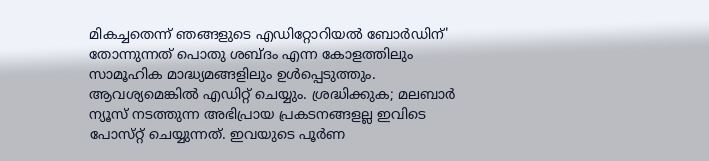മികച്ചതെന്ന് ഞങ്ങളുടെ എഡിറ്റോറിയൽ ബോർഡിന്' തോന്നുന്നത് പൊതു ശബ്‌ദം എന്ന കോളത്തിലും സാമൂഹിക മാദ്ധ്യമങ്ങളിലും ഉൾപ്പെടുത്തും. ആവശ്യമെങ്കിൽ എഡിറ്റ് ചെയ്യും. ശ്രദ്ധിക്കുക; മലബാർ ന്യൂസ് നടത്തുന്ന അഭിപ്രായ പ്രകടനങ്ങളല്ല ഇവിടെ പോസ്‌റ്റ് ചെയ്യുന്നത്. ഇവയുടെ പൂർണ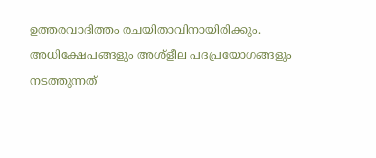ഉത്തരവാദിത്തം രചയിതാവിനായിരിക്കും. അധിക്ഷേപങ്ങളും അശ്‌ളീല പദപ്രയോഗങ്ങളും നടത്തുന്നത്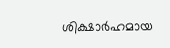ശിക്ഷാർഹമായ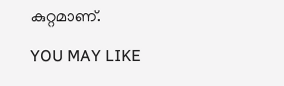കുറ്റമാണ്.

YOU MAY LIKE